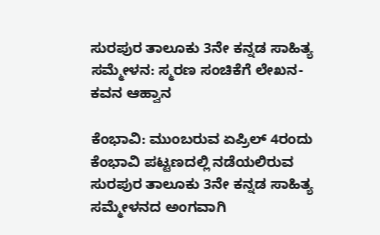ಸುರಪುರ ತಾಲೂಕು 3ನೇ ಕನ್ನಡ ಸಾಹಿತ್ಯ ಸಮ್ಮೇಳನ: ಸ್ಮರಣ ಸಂಚಿಕೆಗೆ ಲೇಖನ-ಕವನ ಆಹ್ವಾನ

ಕೆಂಭಾವಿ: ಮುಂಬರುವ ಏಪ್ರಿಲ್ 4ರಂದು ಕೆಂಭಾವಿ ಪಟ್ಟಣದಲ್ಲಿ ನಡೆಯಲಿರುವ ಸುರಪುರ ತಾಲೂಕು 3ನೇ ಕನ್ನಡ ಸಾಹಿತ್ಯ ಸಮ್ಮೇಳನದ ಅಂಗವಾಗಿ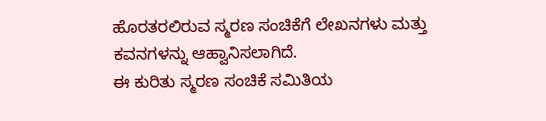ಹೊರತರಲಿರುವ ಸ್ಮರಣ ಸಂಚಿಕೆಗೆ ಲೇಖನಗಳು ಮತ್ತು ಕವನಗಳನ್ನು ಆಹ್ವಾನಿಸಲಾಗಿದೆ.
ಈ ಕುರಿತು ಸ್ಮರಣ ಸಂಚಿಕೆ ಸಮಿತಿಯ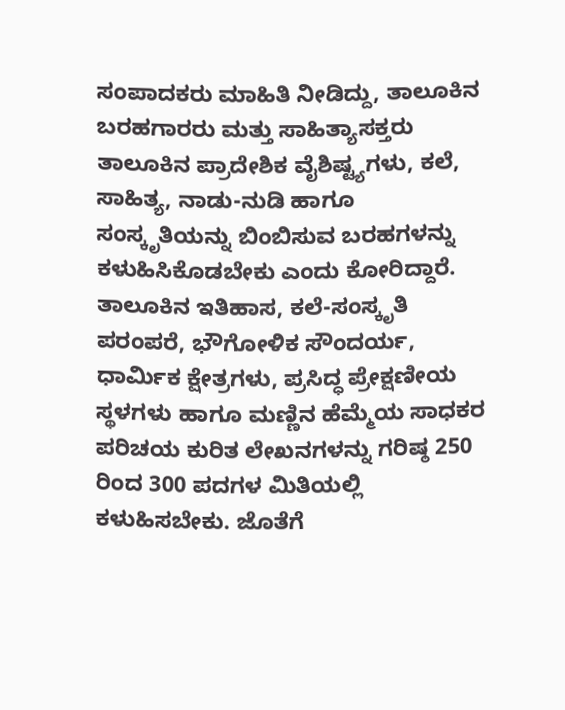ಸಂಪಾದಕರು ಮಾಹಿತಿ ನೀಡಿದ್ದು, ತಾಲೂಕಿನ ಬರಹಗಾರರು ಮತ್ತು ಸಾಹಿತ್ಯಾಸಕ್ತರು ತಾಲೂಕಿನ ಪ್ರಾದೇಶಿಕ ವೈಶಿಷ್ಟ್ಯಗಳು, ಕಲೆ, ಸಾಹಿತ್ಯ, ನಾಡು-ನುಡಿ ಹಾಗೂ ಸಂಸ್ಕೃತಿಯನ್ನು ಬಿಂಬಿಸುವ ಬರಹಗಳನ್ನು ಕಳುಹಿಸಿಕೊಡಬೇಕು ಎಂದು ಕೋರಿದ್ದಾರೆ.
ತಾಲೂಕಿನ ಇತಿಹಾಸ, ಕಲೆ-ಸಂಸ್ಕೃತಿ ಪರಂಪರೆ, ಭೌಗೋಳಿಕ ಸೌಂದರ್ಯ, ಧಾರ್ಮಿಕ ಕ್ಷೇತ್ರಗಳು, ಪ್ರಸಿದ್ಧ ಪ್ರೇಕ್ಷಣೀಯ ಸ್ಥಳಗಳು ಹಾಗೂ ಮಣ್ಣಿನ ಹೆಮ್ಮೆಯ ಸಾಧಕರ ಪರಿಚಯ ಕುರಿತ ಲೇಖನಗಳನ್ನು ಗರಿಷ್ಠ 250 ರಿಂದ 300 ಪದಗಳ ಮಿತಿಯಲ್ಲಿ ಕಳುಹಿಸಬೇಕು. ಜೊತೆಗೆ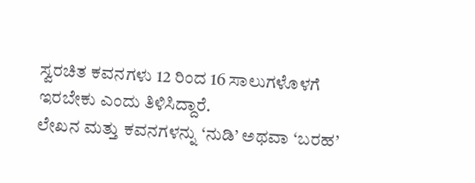ಸ್ವರಚಿತ ಕವನಗಳು 12 ರಿಂದ 16 ಸಾಲುಗಳೊಳಗೆ ಇರಬೇಕು ಎಂದು ತಿಳಿಸಿದ್ದಾರೆ.
ಲೇಖನ ಮತ್ತು ಕವನಗಳನ್ನು ‘ನುಡಿ’ ಅಥವಾ ‘ಬರಹ’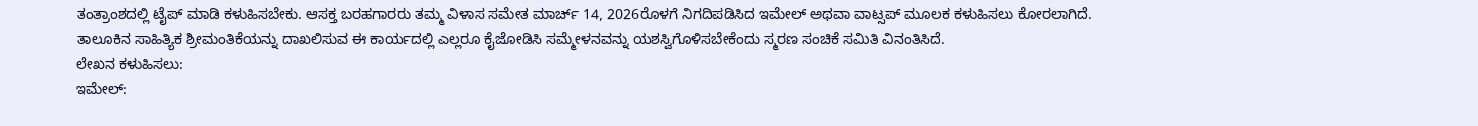ತಂತ್ರಾಂಶದಲ್ಲಿ ಟೈಪ್ ಮಾಡಿ ಕಳುಹಿಸಬೇಕು. ಆಸಕ್ತ ಬರಹಗಾರರು ತಮ್ಮ ವಿಳಾಸ ಸಮೇತ ಮಾರ್ಚ್ 14, 2026ರೊಳಗೆ ನಿಗದಿಪಡಿಸಿದ ಇಮೇಲ್ ಅಥವಾ ವಾಟ್ಸಪ್ ಮೂಲಕ ಕಳುಹಿಸಲು ಕೋರಲಾಗಿದೆ.
ತಾಲೂಕಿನ ಸಾಹಿತ್ಯಿಕ ಶ್ರೀಮಂತಿಕೆಯನ್ನು ದಾಖಲಿಸುವ ಈ ಕಾರ್ಯದಲ್ಲಿ ಎಲ್ಲರೂ ಕೈಜೋಡಿಸಿ ಸಮ್ಮೇಳನವನ್ನು ಯಶಸ್ವಿಗೊಳಿಸಬೇಕೆಂದು ಸ್ಮರಣ ಸಂಚಿಕೆ ಸಮಿತಿ ವಿನಂತಿಸಿದೆ.
ಲೇಖನ ಕಳುಹಿಸಲು:
ಇಮೇಲ್: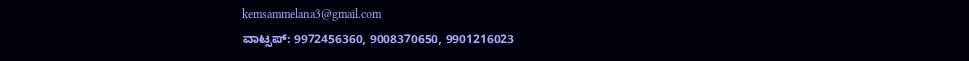kemsammelana3@gmail.com
ವಾಟ್ಸಪ್: 9972456360, 9008370650, 9901216023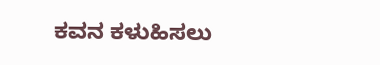ಕವನ ಕಳುಹಿಸಲು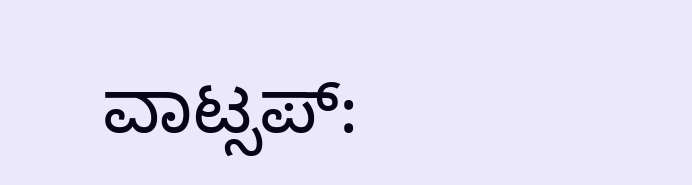ವಾಟ್ಸಪ್: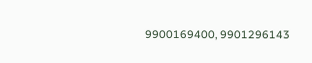9900169400, 9901296143